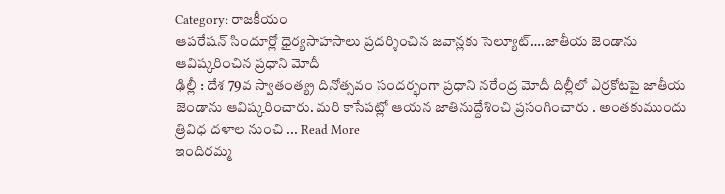Category: రాజకీయం
ఆపరేషన్ సిందూర్లో ధైర్యసాహసాలు ప్రదర్శించిన జవాన్లకు సెల్యూట్….జాతీయ జెండాను ఆవిష్కరించిన ప్రధాని మోదీ
ఢిల్లీ : దేశ 79వ స్వాతంత్య్ర దినోత్సవం సందర్భంగా ప్రధాని నరేంద్ర మోదీ దిల్లీలో ఎర్రకోటపై జాతీయ జెండాను ఆవిష్కరించారు. మరి కాసేపట్లో ఆయన జాతినుద్దేశించి ప్రసంగించారు . అంతకుముందు త్రివిధ దళాల నుంచి ... Read More
ఇందిరమ్మ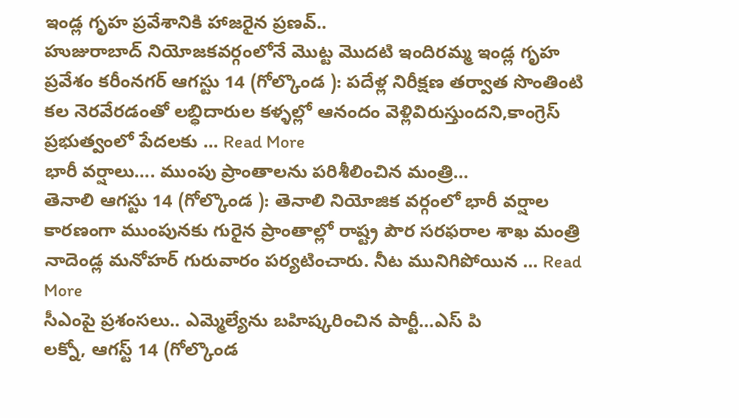ఇండ్ల గృహ ప్రవేశానికి హాజరైన ప్రణవ్..
హుజురాబాద్ నియోజకవర్గంలోనే మొట్ట మొదటి ఇందిరమ్మ ఇండ్ల గృహ ప్రవేశం కరీంనగర్ ఆగస్టు 14 (గోల్కొండ ): పదేళ్ల నిరీక్షణ తర్వాత సొంతింటి కల నెరవేరడంతో లబ్ధిదారుల కళ్ళల్లో ఆనందం వెళ్లివిరుస్తుందని,కాంగ్రెస్ ప్రభుత్వంలో పేదలకు ... Read More
భారీ వర్షాలు…. ముంపు ప్రాంతాలను పరిశీలించిన మంత్రి…
తెనాలి ఆగస్టు 14 (గోల్కొండ ): తెనాలి నియోజిక వర్గంలో భారీ వర్షాల కారణంగా ముంపునకు గురైన ప్రాంతాల్లో రాష్ట్ర పౌర సరఫరాల శాఖ మంత్రి నాదెండ్ల మనోహర్ గురువారం పర్యటించారు. నీట మునిగిపోయిన ... Read More
సీఎంపై ప్రశంసలు.. ఎమ్మెల్యేను బహిష్కరించిన పార్టీ…ఎస్ పి
లక్నో, ఆగస్ట్ 14 (గోల్కొండ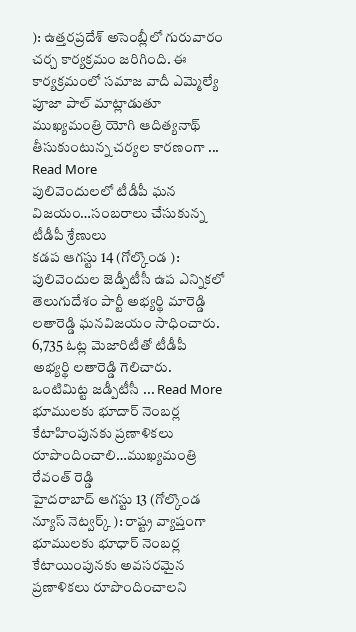): ఉత్తరప్రదేశ్ అసెంబ్లీలో గురువారం చర్చ కార్యక్రమం జరిగింది. ఈ కార్యక్రమంలో సమాజ వాదీ ఎమ్మెల్యే పూజా పాల్ మాట్లాడుతూ ముఖ్యమంత్రి యోగి ఆదిత్యనాథ్ తీసుకుంటున్న చర్యల కారణంగా ... Read More
పులివెందులలో టీడీపీ ఘన విజయం…సంబరాలు చేసుకున్న టీడీపీ శ్రేణులు
కడప ఆగస్టు 14 (గోల్కొండ ): పులివెందుల జెడ్పీటీసీ ఉప ఎన్నికలో తెలుగుదేశం పార్టీ అభ్యర్థి మారెడ్డి లతారెడ్డి ఘనవిజయం సాధించారు. 6,735 ఓట్ల మెజారిటీతో టీడీపీ అభ్యర్థి లతారెడ్డి గెలిచారు. ఒంటిమిట్ట జడ్పీటీసీ ... Read More
భూములకు భూదార్ నెంబర్ల కేటాహింపునకు ప్రణాళికలు రూపొందించాలి…ముఖ్యమంత్రి రేవంత్ రెడ్డి
హైదరాబాద్ ఆగస్టు 13 (గోల్కొండ న్యూస్ నెట్వర్క్ ): రాష్ట్ర వ్యాప్తంగా భూములకు భూధార్ నెంబర్ల కేటాయింపునకు అవసరమైన ప్రణాళికలు రూపొందించాలని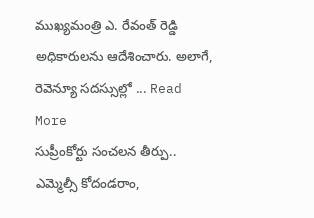ముఖ్యమంత్రి ఎ. రేవంత్ రెడ్డి అధికారులను ఆదేశించారు. అలాగే, రెవెన్యూ సదస్సుల్లో ... Read More
సుప్రీంకోర్టు సంచలన తీర్పు.. ఎమ్మెల్సీ కోదండరాం,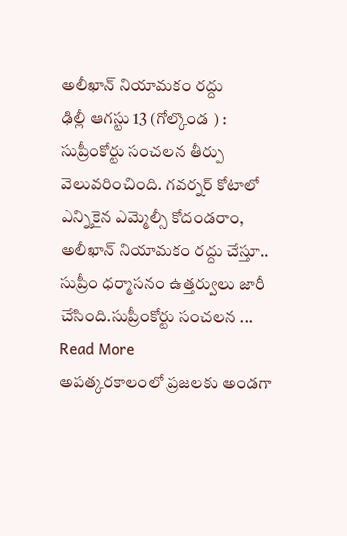అలీఖాన్ నియామకం రద్దు
ఢిల్లీ ఆగస్టు 13 (గోల్కొండ ) : సుప్రీంకోర్టు సంచలన తీర్పు వెలువరించింది. గవర్నర్ కోటాలో ఎన్నికైన ఎమ్మెల్సీ కోదండరాం, అలీఖాన్ నియామకం రద్దు చేస్తూ.. సుప్రీం ధర్మాసనం ఉత్తర్వులు జారీ చేసింది.సుప్రీంకోర్టు సంచలన ... Read More
అపత్కరకాలంలో ప్రజలకు అండగా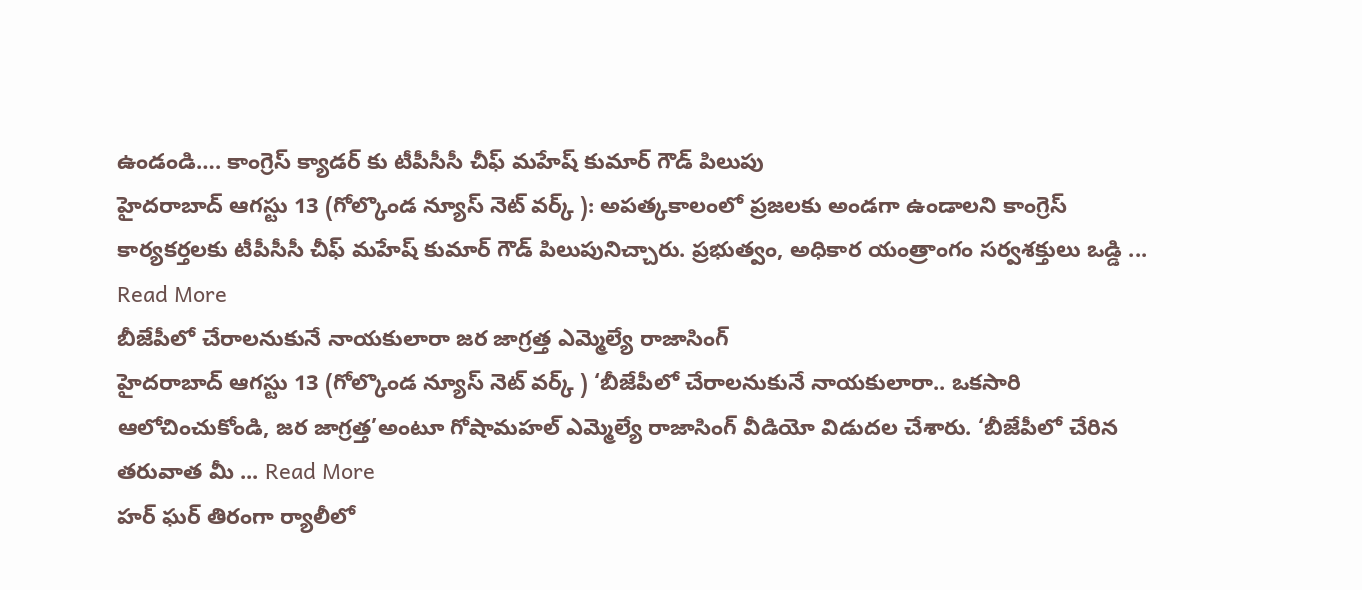ఉండండి…. కాంగ్రెస్ క్యాడర్ కు టీపీసీసీ చీఫ్ మహేష్ కుమార్ గౌడ్ పిలుపు
హైదరాబాద్ ఆగస్టు 13 (గోల్కొండ న్యూస్ నెట్ వర్క్ ): అపత్కకాలంలో ప్రజలకు అండగా ఉండాలని కాంగ్రెస్ కార్యకర్తలకు టీపీసీసీ చీఫ్ మహేష్ కుమార్ గౌడ్ పిలుపునిచ్చారు. ప్రభుత్వం, అధికార యంత్రాంగం సర్వశక్తులు ఒడ్డి ... Read More
బీజేపీలో చేరాలనుకునే నాయకులారా జర జాగ్రత్త ఎమ్మెల్యే రాజాసింగ్
హైదరాబాద్ ఆగస్టు 13 (గోల్కొండ న్యూస్ నెట్ వర్క్ ) ‘బీజేపీలో చేరాలనుకునే నాయకులారా.. ఒకసారి ఆలోచించుకోండి, జర జాగ్రత్త’అంటూ గోషామహల్ ఎమ్మెల్యే రాజాసింగ్ వీడియో విడుదల చేశారు. ‘బీజేపీలో చేరిన తరువాత మీ ... Read More
హర్ ఘర్ తిరంగా ర్యాలీలో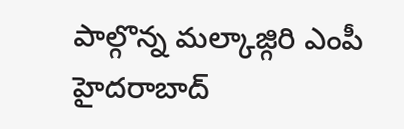పాల్గొన్న మల్కాజ్గిరి ఎంపీ
హైదరాబాద్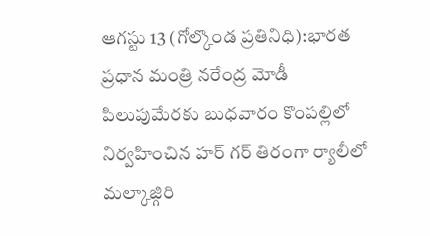ఆగస్టు 13 (గోల్కొండ ప్రతినిధి):భారత ప్రధాన మంత్రి నరేంద్ర మోడీ పిలుపుమేరకు బుధవారం కొంపల్లిలో నిర్వహించిన హర్ గర్ తిరంగా ర్యాలీలో మల్కాజ్గిరి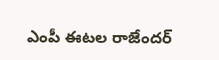ఎంపీ ఈటల రాజేందర్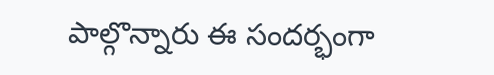పాల్గొన్నారు ఈ సందర్భంగా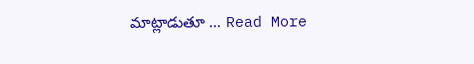మాట్లాడుతూ ... Read More